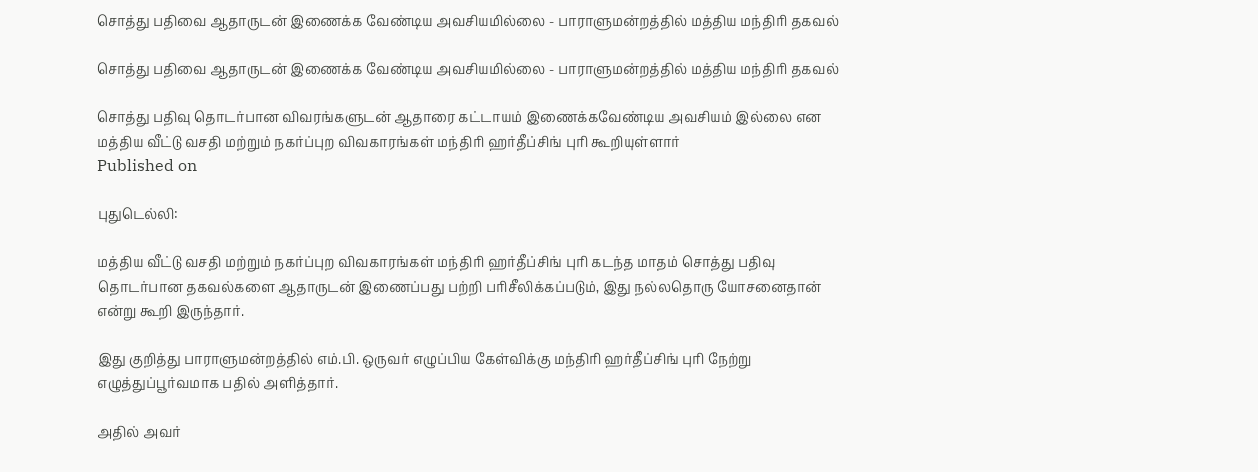சொத்து பதிவை ஆதாருடன் இணைக்க வேண்டிய அவசியமில்லை - பாராளுமன்றத்தில் மத்திய மந்திரி தகவல்

சொத்து பதிவை ஆதாருடன் இணைக்க வேண்டிய அவசியமில்லை - பாராளுமன்றத்தில் மத்திய மந்திரி தகவல்

சொத்து பதிவு தொடர்பான விவரங்களுடன் ஆதாரை கட்டாயம் இணைக்கவேண்டிய அவசியம் இல்லை என மத்திய வீட்டு வசதி மற்றும் நகர்ப்புற விவகாரங்கள் மந்திரி ஹர்தீப்சிங் புரி கூறியுள்ளார்
Published on

புதுடெல்லி:

மத்திய வீட்டு வசதி மற்றும் நகர்ப்புற விவகாரங்கள் மந்திரி ஹர்தீப்சிங் புரி கடந்த மாதம் சொத்து பதிவு தொடர்பான தகவல்களை ஆதாருடன் இணைப்பது பற்றி பரிசீலிக்கப்படும், இது நல்லதொரு யோசனைதான் என்று கூறி இருந்தார்.

இது குறித்து பாராளுமன்றத்தில் எம்.பி. ஒருவர் எழுப்பிய கேள்விக்கு மந்திரி ஹர்தீப்சிங் புரி நேற்று எழுத்துப்பூர்வமாக பதில் அளித்தார்.

அதில் அவர்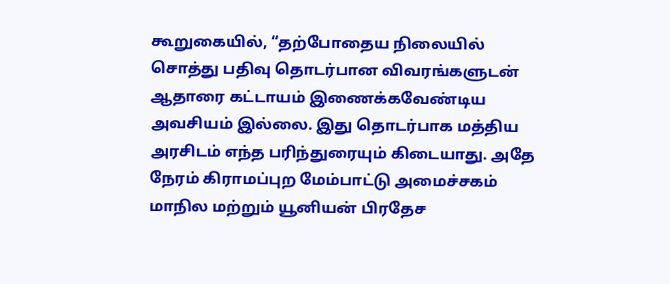கூறுகையில், “தற்போதைய நிலையில் சொத்து பதிவு தொடர்பான விவரங்களுடன் ஆதாரை கட்டாயம் இணைக்கவேண்டிய அவசியம் இல்லை. இது தொடர்பாக மத்திய அரசிடம் எந்த பரிந்துரையும் கிடையாது. அதே நேரம் கிராமப்புற மேம்பாட்டு அமைச்சகம் மாநில மற்றும் யூனியன் பிரதேச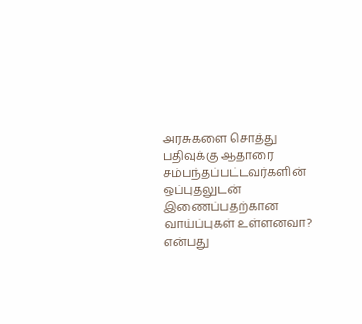அரசுகளை சொத்து பதிவுக்கு ஆதாரை சம்பந்தப்பட்டவர்களின் ஒப்புதலுடன் இணைப்பதற்கான வாய்ப்புகள் உள்ளனவா? என்பது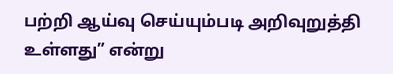பற்றி ஆய்வு செய்யும்படி அறிவுறுத்தி உள்ளது” என்று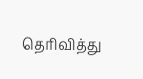தெரிவித்து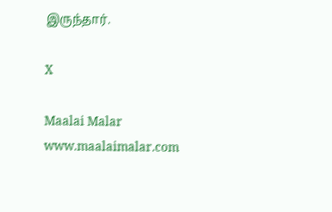இருந்தார்.

X

Maalai Malar
www.maalaimalar.com